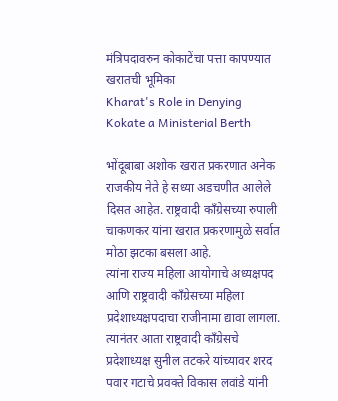मंत्रिपदावरुन कोकाटेंचा पत्ता कापण्यात खरातची भूमिका
Kharat's Role in Denying Kokate a Ministerial Berth

भोंदूबाबा अशोक खरात प्रकरणात अनेक राजकीय नेते हे सध्या अडचणीत आलेले दिसत आहेत. राष्ट्रवादी काँग्रेसच्या रुपाली चाकणकर यांना खरात प्रकरणामुळे सर्वात मोठा झटका बसला आहे.
त्यांना राज्य महिला आयोगाचे अध्यक्षपद आणि राष्ट्रवादी काँग्रेसच्या महिला प्रदेशाध्यक्षपदाचा राजीनामा द्यावा लागला. त्यानंतर आता राष्ट्रवादी काँग्रेसचे प्रदेशाध्यक्ष सुनील तटकरे यांच्यावर शरद पवार गटाचे प्रवक्ते विकास लवांडे यांनी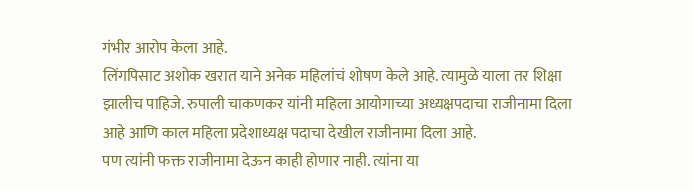गंभीर आरोप केला आहे.
लिंगपिसाट अशोक खरात याने अनेक महिलांचं शोषण केले आहे. त्यामुळे याला तर शिक्षा झालीच पाहिजे. रुपाली चाकणकर यांनी महिला आयोगाच्या अध्यक्षपदाचा राजीनामा दिला आहे आणि काल महिला प्रदेशाध्यक्ष पदाचा देखील राजीनामा दिला आहे.
पण त्यांनी फक्त राजीनामा देऊन काही होणार नाही. त्यांना या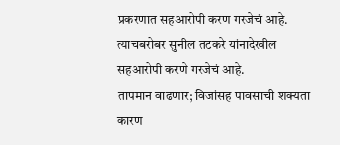प्रकरणात सहआरोपी करण गरजेचं आहे. त्याचबरोबर सुनील तटकरे यांनादेखील सहआरोपी करणे गरजेचं आहे.
तापमान वाढणार; विजांसह पावसाची शक्यता
कारण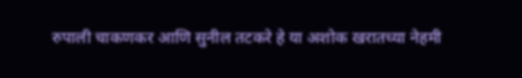रुपाली चाकणकर आणि सुनील तटकरे हे या अशोक खरातच्या नेहमी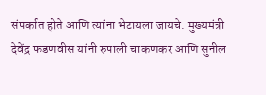संपर्कात होते आणि त्यांना भेटायला जायचे. मुख्यमंत्री देवेंद्र फडणवीस यांनी रुपाली चाकणकर आणि सुनील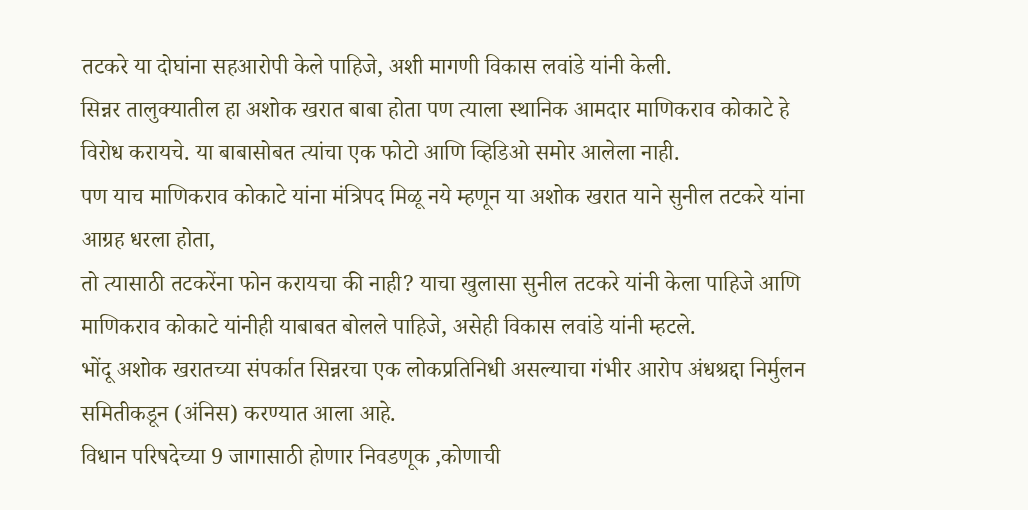तटकरे या दोघांना सहआरोपी केले पाहिजे, अशी मागणी विकास लवांडे यांनी केली.
सिन्नर तालुक्यातील हा अशोक खरात बाबा होता पण त्याला स्थानिक आमदार माणिकराव कोकाटे हे विरोध करायचे. या बाबासोबत त्यांचा एक फोटो आणि व्हिडिओ समोर आलेला नाही.
पण याच माणिकराव कोकाटे यांना मंत्रिपद मिळू नये म्हणून या अशोक खरात याने सुनील तटकरे यांना आग्रह धरला होता,
तो त्यासाठी तटकरेंना फोन करायचा की नाही? याचा खुलासा सुनील तटकरे यांनी केला पाहिजे आणि माणिकराव कोकाटे यांनीही याबाबत बोलले पाहिजे, असेही विकास लवांडे यांनी म्हटले.
भोंदू अशोक खरातच्या संपर्कात सिन्नरचा एक लोकप्रतिनिधी असल्याचा गंभीर आरोप अंधश्रद्दा निर्मुलन समितीकडून (अंनिस) करण्यात आला आहे.
विधान परिषदेच्या 9 जागासाठी होणार निवडणूक ,कोणाची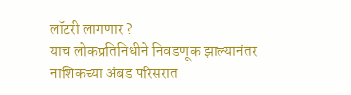लॉटरी लागणार ?
याच लोकप्रतिनिधीने निवडणूक झाल्यानंतर नाशिकच्या अंबड परिसरात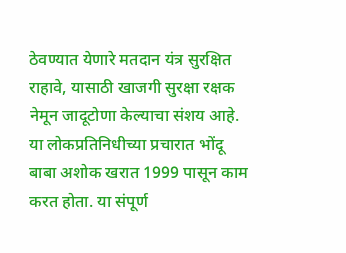ठेवण्यात येणारे मतदान यंत्र सुरक्षित राहावे, यासाठी खाजगी सुरक्षा रक्षक नेमून जादूटोणा केल्याचा संशय आहे.
या लोकप्रतिनिधीच्या प्रचारात भोंदू बाबा अशोक खरात 1999 पासून काम करत होता. या संपूर्ण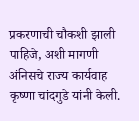प्रकरणाची चौकशी झाली पाहिजे, अशी मागणी अंनिसचे राज्य कार्यवाह कृष्णा चांदगुडे यांनी केली.